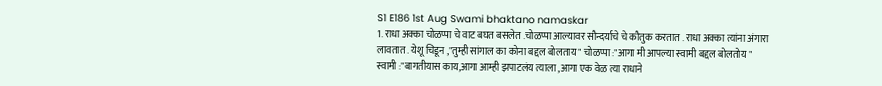S1 E186 1st Aug Swami bhaktano namaskar
1. राधा अक्का चोळप्पा चे वाट बघत बसलेत .चोळप्पा आल्यावर सौन्दर्याचे चे कौतुक करतात . राधा अक्का त्यांना अंगारा लावतात . येशू चिडून ,"तुम्ही सांगाल का कोना बद्दल बोलताय " चोळप्पा :"आगा मी आपल्या स्वामी बद्दल बोलतोय " स्वामी :"बागतीयास काय,आगा आम्ही झपाटलंय त्याला ,आगा एक वेळ त्या राधाने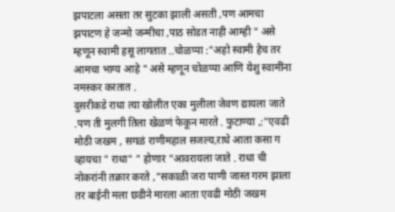झपाटला असता तर सुटका झाली असती ,पण आमचा झपाटण हे जन्मो जन्मीचा ,पाठ सोडत नाही आम्ही " असे म्हणून स्वामी हसू लागतात ..चोळप्पा :"अहो स्वामी हेच तर आमचा भाग्य आहे " असे म्हणून चोळप्पा आणि येशु स्वामींना नमस्कर करतात .
दुसरीकडे राधा त्या खोलीत एका मुलीला जेवण द्यायला जाते .पण ती मुलगी तिला खेळणं फेकून मारते . फुटाण्या ,:"एवढी मोठी जखम , सगळं राणीमहाल सजल्य,राधे आता कसा ग व्हायचा " राधा" " होणार "आवरायला जाते . राधा ची नोकरांनी तक्रार करते ,"सकाळी जरा पाणी जास्त गरम झाला तर बाईनी मला छडीने मारला आता एवढी मोठी जखम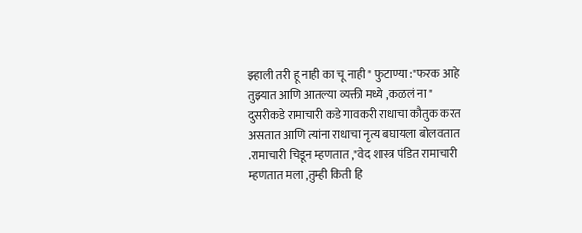झ्हाली तरी हू नाही का चू नाही " फुटाण्या :"फरक आहे तुझ्यात आणि आतल्या व्यक्ती मध्ये ,कळलं ना "
दुसरीकडे रामाचारी कडे गावकरी राधाचा कौतुक करत असतात आणि त्यांना राधाचा नृत्य बघायला बोलवतात .रामाचारी चिडून म्हणतात ,"वेद शास्त्र पंडित रामाचारी म्हणतात मला ,तुम्ही किती हि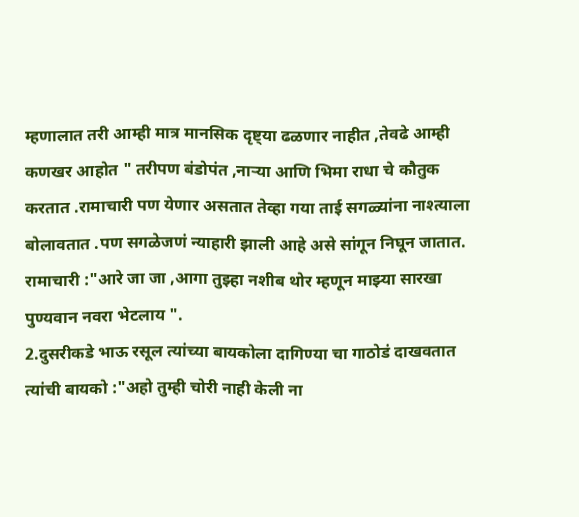म्हणालात तरी आम्ही मात्र मानसिक दृष्ट्या ढळणार नाहीत ,तेवढे आम्ही कणखर आहोत " तरीपण बंडोपंत ,नाऱ्या आणि भिमा राधा चे कौतुक करतात .रामाचारी पण येणार असतात तेव्हा गया ताई सगळ्यांना नाश्त्याला बोलावतात .पण सगळेजणं न्याहारी झाली आहे असे सांगून निघून जातात. रामाचारी :"आरे जा जा ,आगा तुझ्हा नशीब थोर म्हणून माझ्या सारखा पुण्यवान नवरा भेटलाय ".
2.दुसरीकडे भाऊ रसूल त्यांच्या बायकोला दागिण्या चा गाठोडं दाखवतात त्यांची बायको :"अहो तुम्ही चोरी नाही केली ना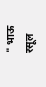" भाऊ रसूल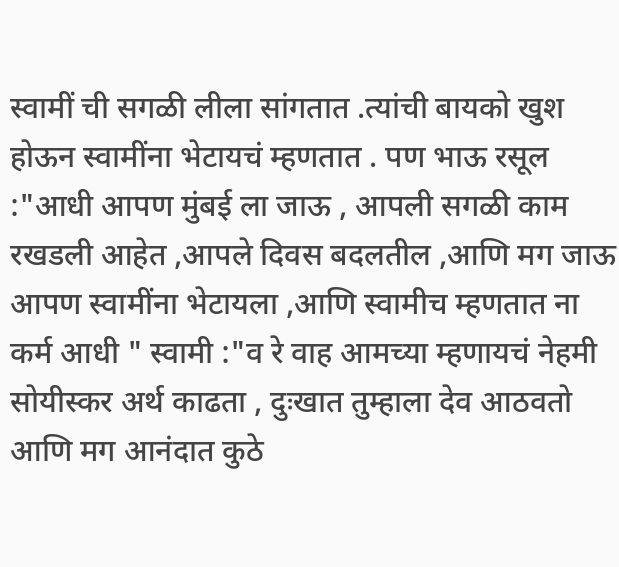स्वामीं ची सगळी लीला सांगतात .त्यांची बायको खुश होऊन स्वामींना भेटायचं म्हणतात . पण भाऊ रसूल :"आधी आपण मुंबई ला जाऊ , आपली सगळी काम रखडली आहेत ,आपले दिवस बदलतील ,आणि मग जाऊ आपण स्वामींना भेटायला ,आणि स्वामीच म्हणतात ना कर्म आधी " स्वामी :"व रे वाह आमच्या म्हणायचं नेहमी सोयीस्कर अर्थ काढता , दुःखात तुम्हाला देव आठवतो आणि मग आनंदात कुठे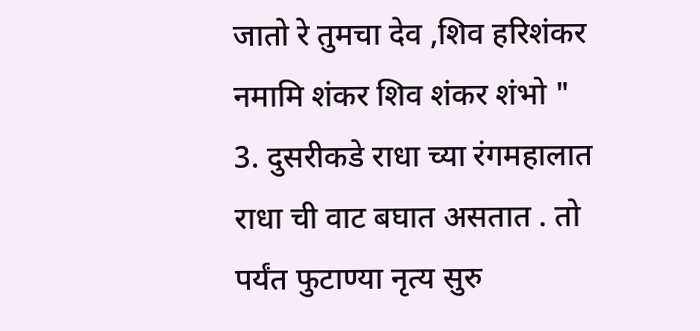जातो रे तुमचा देव ,शिव हरिशंकर नमामि शंकर शिव शंकर शंभो "
3. दुसरीकडे राधा च्या रंगमहालात राधा ची वाट बघात असतात . तो पर्यंत फुटाण्या नृत्य सुरु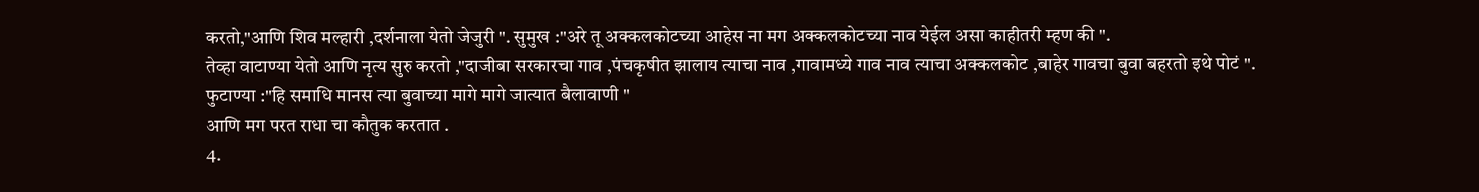करतो,"आणि शिव मल्हारी ,दर्शनाला येतो जेजुरी ". सुमुख :"अरे तू अक्कलकोटच्या आहेस ना मग अक्कलकोटच्या नाव येईल असा काहीतरी म्हण की ".
तेव्हा वाटाण्या येतो आणि नृत्य सुरु करतो ,"दाजीबा सरकारचा गाव ,पंचकृषीत झालाय त्याचा नाव ,गावामध्ये गाव नाव त्याचा अक्कलकोट ,बाहेर गावचा बुवा बहरतो इथे पोटं ".
फुटाण्या :"हि समाधि मानस त्या बुवाच्या मागे मागे जात्यात बैलावाणी "
आणि मग परत राधा चा कौतुक करतात .
4.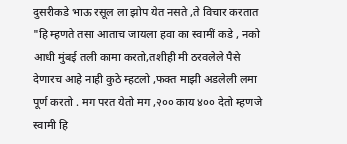दुसरीकडे भाऊ रसूल ला झोप येत नसते ,ते विचार करतात "हि म्हणते तसा आताच जायला हवा का स्वामीं कडे , नको आधी मुंबई तली कामा करतो,तशीही मी ठरवलेले पैसे देणारच आहे नाही कुठे म्हटलो ,फक्त माझी अडलेली लमा पूर्ण करतो . मग परत येतो मग ,२०० काय ४०० देतो म्हणजे स्वामी हि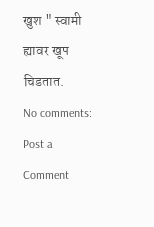खुश " स्वामी ह्यावर खूप चिडतात.
No comments:
Post a Comment